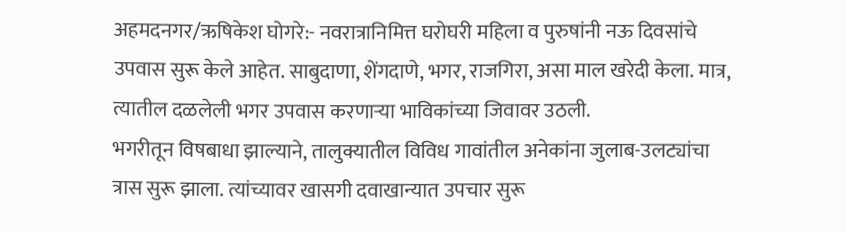अहमदनगर/ऋषिकेश घोगरे:- नवरात्रानिमित्त घरोघरी महिला व पुरुषांनी नऊ दिवसांचे उपवास सुरू केले आहेत. साबुदाणा, शेंगदाणे, भगर, राजगिरा, असा माल खरेदी केला. मात्र, त्यातील दळलेली भगर उपवास करणाऱ्या भाविकांच्या जिवावर उठली.
भगरीतून विषबाधा झाल्याने, तालुक्यातील विविध गावांतील अनेकांना जुलाब-उलट्यांचा त्रास सुरू झाला. त्यांच्यावर खासगी दवाखान्यात उपचार सुरू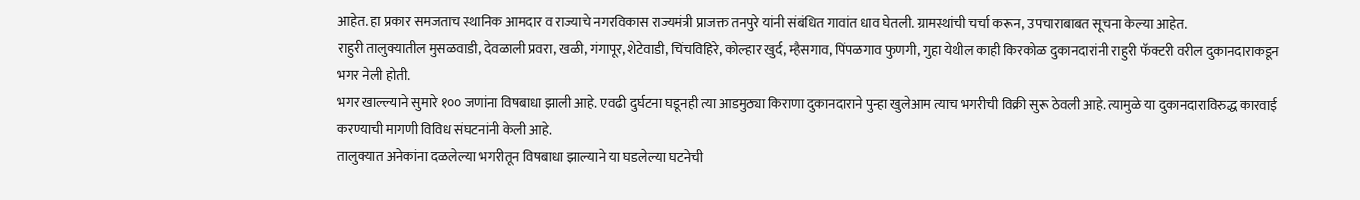आहेत. हा प्रकार समजताच स्थानिक आमदार व राज्याचे नगरविकास राज्यमंत्री प्राजक्त तनपुरे यांनी संबंधित गावांत धाव घेतली. ग्रामस्थांची चर्चा करून, उपचाराबाबत सूचना केल्या आहेत.
राहुरी तालुक्यातील मुसळवाडी, देवळाली प्रवरा, खळी, गंगापूर, शेटेवाडी, चिंचविहिरे, कोल्हार खुर्द, म्हैसगाव, पिंपळगाव फुणगी, गुहा येथील काही किरकोळ दुकानदारांनी राहुरी फॅक्टरी वरील दुकानदाराकडून भगर नेली होती.
भगर खाल्ल्याने सुमारे १०० जणांना विषबाधा झाली आहे. एवढी दुर्घटना घडूनही त्या आडमुठ्या किराणा दुकानदाराने पुन्हा खुलेआम त्याच भगरीची विक्री सुरू ठेवली आहे. त्यामुळे या दुकानदाराविरुद्ध कारवाई करण्याची मागणी विविध संघटनांनी केली आहे.
तालुक्यात अनेकांना दळलेल्या भगरीतून विषबाधा झाल्याने या घडलेल्या घटनेची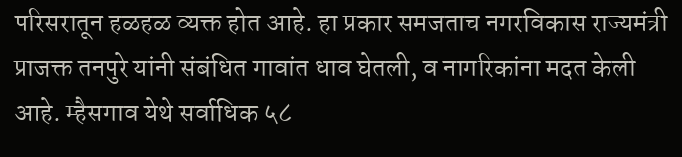परिसरातून हळहळ व्यक्त होत आहे. हा प्रकार समजताच नगरविकास राज्यमंत्री प्राजक्त तनपुरे यांनी संबंधित गावांत धाव घेतली, व नागरिकांना मदत केली आहे. म्हैसगाव येथे सर्वाधिक ५८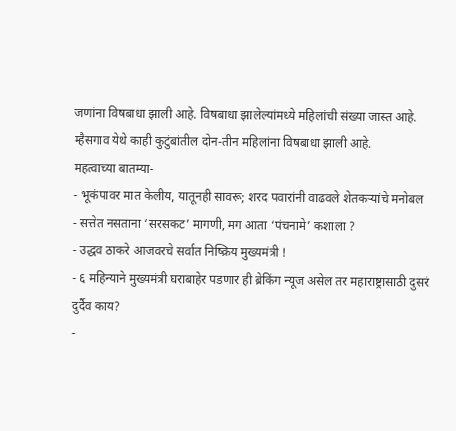जणांना विषबाधा झाली आहे. विषबाधा झालेल्यांमध्ये महिलांची संख्या जास्त आहे. म्हैसगाव येथे काही कुटुंबांतील दोन-तीन महिलांना विषबाधा झाली आहे.
महत्वाच्या बातम्या-
- भूकंपावर मात केलीय, यातूनही सावरू; शरद पवारांनी वाढवले शेतकऱ्यांचे मनोबल
- सत्तेत नसताना ‘सरसकट’ मागणी, मग आता ‘पंचनामे’ कशाला ?
- उद्धव ठाकरे आजवरचे सर्वात निष्क्रिय मुख्यमंत्री !
- ६ महिन्याने मुख्यमंत्री घराबाहेर पडणार ही ब्रेकिंग न्यूज असेल तर महाराष्ट्रासाठी दुसरं दुर्दैव काय?
-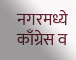नगरमध्ये काँग्रेस व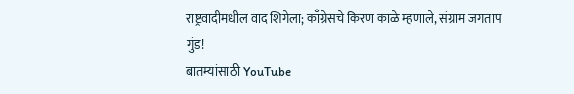राष्ट्रवादीमधील वाद शिगेला; काँग्रेसचे किरण काळे म्हणाले, संग्राम जगताप गुंड!
बातम्यांसाठी YouTube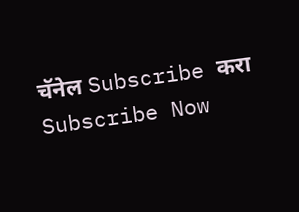चॅनेल Subscribe करा
Subscribe Now